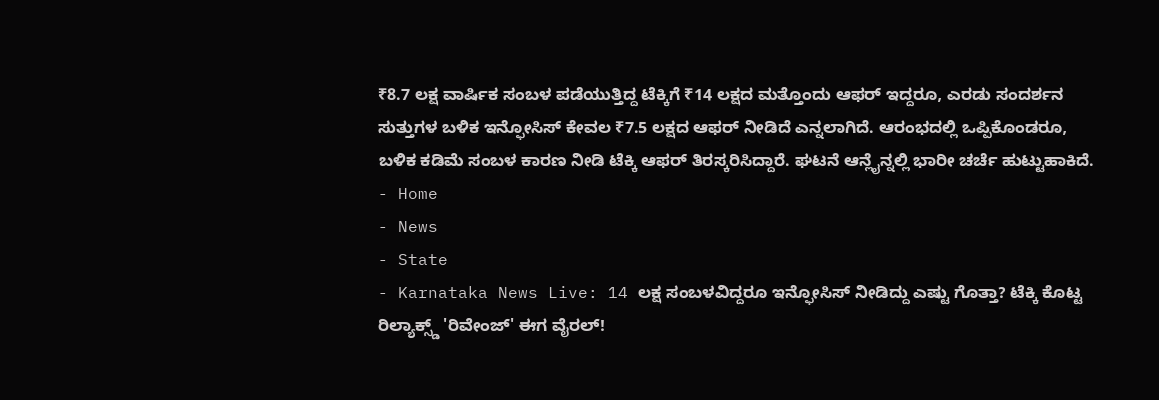₹8.7 ಲಕ್ಷ ವಾರ್ಷಿಕ ಸಂಬಳ ಪಡೆಯುತ್ತಿದ್ದ ಟೆಕ್ಕಿಗೆ ₹14 ಲಕ್ಷದ ಮತ್ತೊಂದು ಆಫರ್ ಇದ್ದರೂ, ಎರಡು ಸಂದರ್ಶನ ಸುತ್ತುಗಳ ಬಳಿಕ ಇನ್ಫೋಸಿಸ್ ಕೇವಲ ₹7.5 ಲಕ್ಷದ ಆಫರ್ ನೀಡಿದೆ ಎನ್ನಲಾಗಿದೆ. ಆರಂಭದಲ್ಲಿ ಒಪ್ಪಿಕೊಂಡರೂ, ಬಳಿಕ ಕಡಿಮೆ ಸಂಬಳ ಕಾರಣ ನೀಡಿ ಟೆಕ್ಕಿ ಆಫರ್ ತಿರಸ್ಕರಿಸಿದ್ದಾರೆ. ಘಟನೆ ಆನ್ಲೈನ್ನಲ್ಲಿ ಭಾರೀ ಚರ್ಚೆ ಹುಟ್ಟುಹಾಕಿದೆ.
- Home
- News
- State
- Karnataka News Live: 14 ಲಕ್ಷ ಸಂಬಳವಿದ್ದರೂ ಇನ್ಫೋಸಿಸ್ ನೀಡಿದ್ದು ಎಷ್ಟು ಗೊತ್ತಾ? ಟೆಕ್ಕಿ ಕೊಟ್ಟ ರಿಲ್ಯಾಕ್ಸ್ಡ್ 'ರಿವೇಂಜ್' ಈಗ ವೈರಲ್!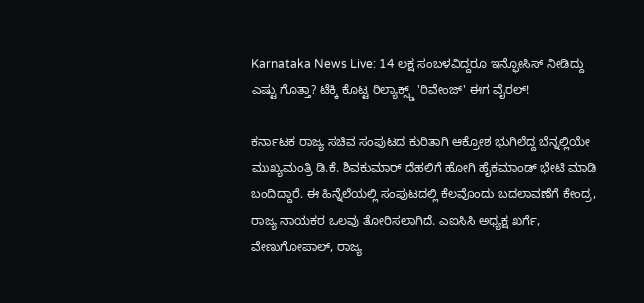Karnataka News Live: 14 ಲಕ್ಷ ಸಂಬಳವಿದ್ದರೂ ಇನ್ಫೋಸಿಸ್ ನೀಡಿದ್ದು ಎಷ್ಟು ಗೊತ್ತಾ? ಟೆಕ್ಕಿ ಕೊಟ್ಟ ರಿಲ್ಯಾಕ್ಸ್ಡ್ 'ರಿವೇಂಜ್' ಈಗ ವೈರಲ್!

ಕರ್ನಾಟಕ ರಾಜ್ಯ ಸಚಿವ ಸಂಪುಟದ ಕುರಿತಾಗಿ ಆಕ್ರೋಶ ಭುಗಿಲೆದ್ದ ಬೆನ್ನಲ್ಲಿಯೇ ಮುಖ್ಯಮಂತ್ರಿ ಡಿ.ಕೆ. ಶಿವಕುಮಾರ್ ದೆಹಲಿಗೆ ಹೋಗಿ ಹೈಕಮಾಂಡ್ ಭೇಟಿ ಮಾಡಿ ಬಂದಿದ್ದಾರೆ. ಈ ಹಿನ್ನೆಲೆಯಲ್ಲಿ ಸಂಪುಟದಲ್ಲಿ ಕೆಲವೊಂದು ಬದಲಾವಣೆಗೆ ಕೇಂದ್ರ, ರಾಜ್ಯ ನಾಯಕರ ಒಲವು ತೋರಿಸಲಾಗಿದೆ. ಎಐಸಿಸಿ ಅಧ್ಯಕ್ಷ ಖರ್ಗೆ, ವೇಣುಗೋಪಾಲ್, ರಾಜ್ಯ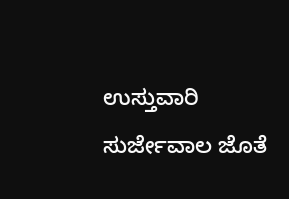ಉಸ್ತುವಾರಿ ಸುರ್ಜೇವಾಲ ಜೊತೆ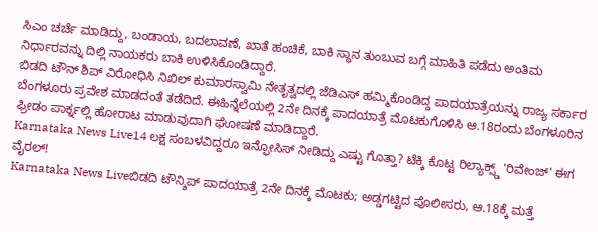ಸಿಎಂ ಚರ್ಚೆ ಮಾಡಿದ್ದು, ಬಂಡಾಯ, ಬದಲಾವಣೆ, ಖಾತೆ ಹಂಚಿಕೆ, ಬಾಕಿ ಸ್ಥಾನ ತುಂಬುವ ಬಗ್ಗೆ ಮಾಹಿತಿ ಪಡೆದು ಅಂತಿಮ ನಿರ್ಧಾರವನ್ನು ದಿಲ್ಲಿ ನಾಯಕರು ಬಾಕಿ ಉಳಿಸಿಕೊಂಡಿದ್ದಾರೆ.
ಬಿಡದಿ ಟೌನ್ ಶಿಪ್ ವಿರೋಧಿಸಿ ನಿಖಿಲ್ ಕುಮಾರಸ್ವಾಮಿ ನೇತೃತ್ವದಲ್ಲಿ ಜೆಡಿಎಸ್ ಹಮ್ಮಿಕೊಂಡಿದ್ದ ಪಾದಯಾತ್ರೆಯನ್ನು ರಾಜ್ಯ ಸರ್ಕಾರ ಬೆಂಗಳೂರು ಪ್ರವೇಶ ಮಾಡದಂತೆ ತಡೆದಿದೆ. ಈಹಿನ್ನೆಲೆಯಲ್ಲಿ 2ನೇ ದಿನಕ್ಕೆ ಪಾದಯಾತ್ರೆ ಮೊಟಕುಗೊಳಿಸಿ ಆ.18ರಂದು ಬೆಂಗಳೂರಿನ ಫ್ರೀಡಂ ಪಾರ್ಕ್ನಲ್ಲಿ ಹೋರಾಟ ಮಾಡುವುದಾಗಿ ಘೋಷಣೆ ಮಾಡಿದ್ದಾರೆ.
Karnataka News Live14 ಲಕ್ಷ ಸಂಬಳವಿದ್ದರೂ ಇನ್ಫೋಸಿಸ್ ನೀಡಿದ್ದು ಎಷ್ಟು ಗೊತ್ತಾ? ಟೆಕ್ಕಿ ಕೊಟ್ಟ ರಿಲ್ಯಾಕ್ಸ್ಡ್ 'ರಿವೇಂಜ್' ಈಗ ವೈರಲ್!
Karnataka News Liveಬಿಡದಿ ಟೌನ್ಶಿಪ್ ಪಾದಯಾತ್ರೆ 2ನೇ ದಿನಕ್ಕೆ ಮೊಟಕು; ಅಡ್ಡಗಟ್ಟಿದ ಪೊಲೀಸರು, ಆ.18ಕ್ಕೆ ಮತ್ತೆ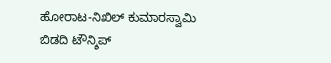ಹೋರಾಟ-ನಿಖಿಲ್ ಕುಮಾರಸ್ವಾಮಿ
ಬಿಡದಿ ಟೌನ್ಶಿಪ್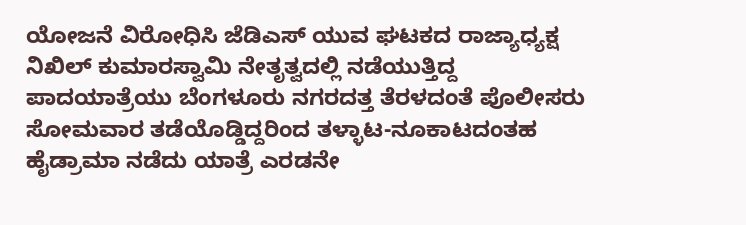ಯೋಜನೆ ವಿರೋಧಿಸಿ ಜೆಡಿಎಸ್ ಯುವ ಘಟಕದ ರಾಜ್ಯಾಧ್ಯಕ್ಷ ನಿಖಿಲ್ ಕುಮಾರಸ್ವಾಮಿ ನೇತೃತ್ವದಲ್ಲಿ ನಡೆಯುತ್ತಿದ್ದ ಪಾದಯಾತ್ರೆಯು ಬೆಂಗಳೂರು ನಗರದತ್ತ ತೆರಳದಂತೆ ಪೊಲೀಸರು ಸೋಮವಾರ ತಡೆಯೊಡ್ಡಿದ್ದರಿಂದ ತಳ್ಳಾಟ-ನೂಕಾಟದಂತಹ ಹೈಡ್ರಾಮಾ ನಡೆದು ಯಾತ್ರೆ ಎರಡನೇ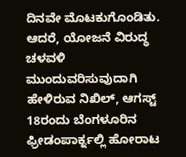ದಿನವೇ ಮೊಟಕುಗೊಂಡಿತು. ಆದರೆ, ಯೋಜನೆ ವಿರುದ್ಧ ಚಳವಳಿ ಮುಂದುವರಿಸುವುದಾಗಿ ಹೇಳಿರುವ ನಿಖಿಲ್, ಆಗಸ್ಟ್ 18ರಂದು ಬೆಂಗಳೂರಿನ ಫ್ರೀಡಂಪಾರ್ಕ್ನಲ್ಲಿ ಹೋರಾಟ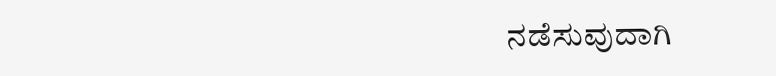ನಡೆಸುವುದಾಗಿ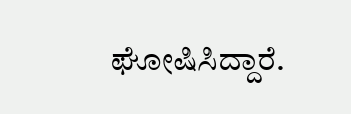ಘೋಷಿಸಿದ್ದಾರೆ.